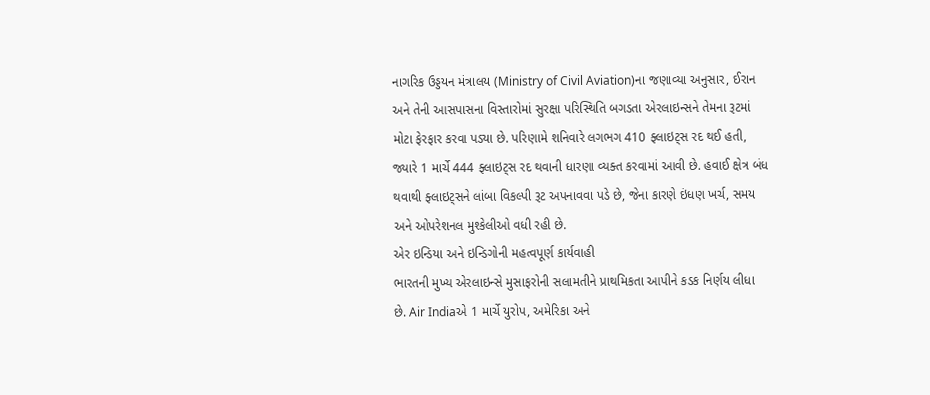નાગરિક ઉડ્ડયન મંત્રાલય (Ministry of Civil Aviation)ના જણાવ્યા અનુસાર, ઈરાન અને તેની આસપાસના વિસ્તારોમાં સુરક્ષા પરિસ્થિતિ બગડતા એરલાઇન્સને તેમના રૂટમાં મોટા ફેરફાર કરવા પડ્યા છે. પરિણામે શનિવારે લગભગ 410 ફ્લાઇટ્સ રદ થઈ હતી, જ્યારે 1 માર્ચે 444 ફ્લાઇટ્સ રદ થવાની ધારણા વ્યક્ત કરવામાં આવી છે. હવાઈ ક્ષેત્ર બંધ થવાથી ફ્લાઇટ્સને લાંબા વિકલ્પી રૂટ અપનાવવા પડે છે, જેના કારણે ઇંધણ ખર્ચ, સમય અને ઓપરેશનલ મુશ્કેલીઓ વધી રહી છે.
એર ઇન્ડિયા અને ઇન્ડિગોની મહત્વપૂર્ણ કાર્યવાહી
ભારતની મુખ્ય એરલાઇન્સે મુસાફરોની સલામતીને પ્રાથમિકતા આપીને કડક નિર્ણય લીધા છે. Air Indiaએ 1 માર્ચે યુરોપ, અમેરિકા અને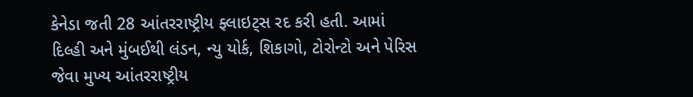કેનેડા જતી 28 આંતરરાષ્ટ્રીય ફ્લાઇટ્સ રદ કરી હતી. આમાં દિલ્હી અને મુંબઈથી લંડન, ન્યુ યોર્ક, શિકાગો, ટોરોન્ટો અને પેરિસ જેવા મુખ્ય આંતરરાષ્ટ્રીય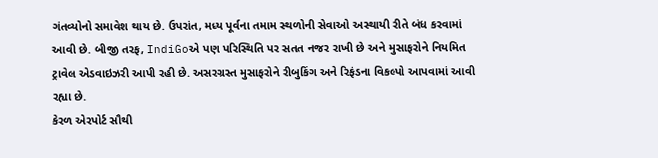ગંતવ્યોનો સમાવેશ થાય છે. ઉપરાંત, મધ્ય પૂર્વના તમામ સ્થળોની સેવાઓ અસ્થાયી રીતે બંધ કરવામાં આવી છે. બીજી તરફ, IndiGoએ પણ પરિસ્થિતિ પર સતત નજર રાખી છે અને મુસાફરોને નિયમિત ટ્રાવેલ એડવાઇઝરી આપી રહી છે. અસરગ્રસ્ત મુસાફરોને રીબુકિંગ અને રિફંડના વિકલ્પો આપવામાં આવી રહ્યા છે.
કેરળ એરપોર્ટ સૌથી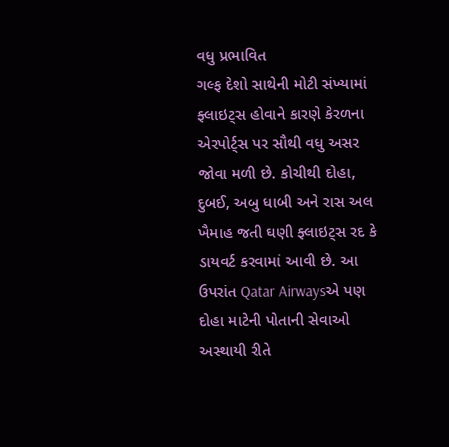વધુ પ્રભાવિત
ગલ્ફ દેશો સાથેની મોટી સંખ્યામાં ફ્લાઇટ્સ હોવાને કારણે કેરળના એરપોર્ટ્સ પર સૌથી વધુ અસર જોવા મળી છે. કોચીથી દોહા, દુબઈ, અબુ ધાબી અને રાસ અલ ખૈમાહ જતી ઘણી ફ્લાઇટ્સ રદ કે ડાયવર્ટ કરવામાં આવી છે. આ ઉપરાંત Qatar Airwaysએ પણ દોહા માટેની પોતાની સેવાઓ અસ્થાયી રીતે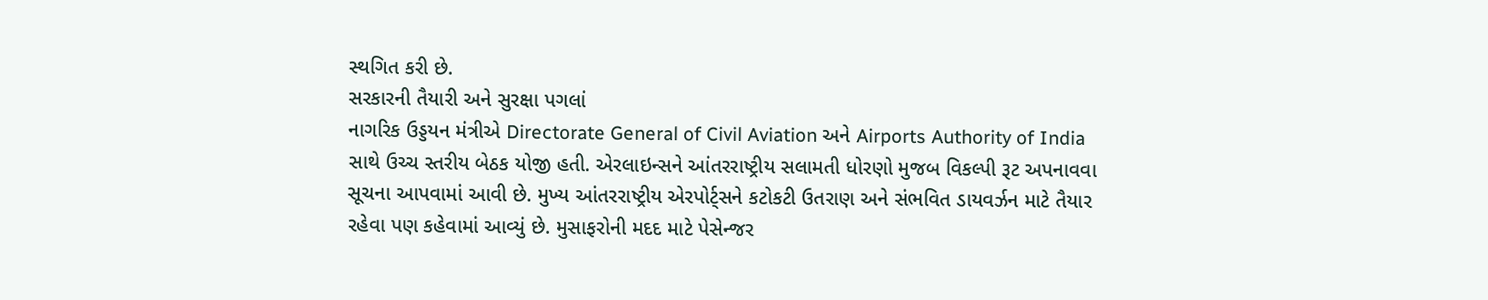સ્થગિત કરી છે.
સરકારની તૈયારી અને સુરક્ષા પગલાં
નાગરિક ઉડ્ડયન મંત્રીએ Directorate General of Civil Aviation અને Airports Authority of India સાથે ઉચ્ચ સ્તરીય બેઠક યોજી હતી. એરલાઇન્સને આંતરરાષ્ટ્રીય સલામતી ધોરણો મુજબ વિકલ્પી રૂટ અપનાવવા સૂચના આપવામાં આવી છે. મુખ્ય આંતરરાષ્ટ્રીય એરપોર્ટ્સને કટોકટી ઉતરાણ અને સંભવિત ડાયવર્ઝન માટે તૈયાર રહેવા પણ કહેવામાં આવ્યું છે. મુસાફરોની મદદ માટે પેસેન્જર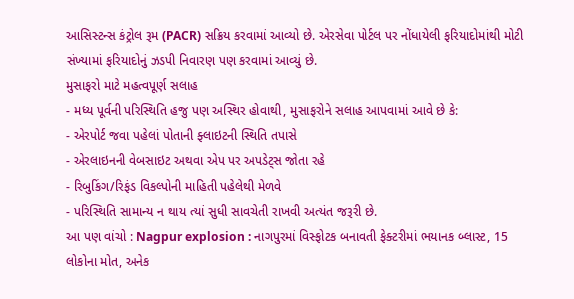આસિસ્ટન્સ કંટ્રોલ રૂમ (PACR) સક્રિય કરવામાં આવ્યો છે. એરસેવા પોર્ટલ પર નોંધાયેલી ફરિયાદોમાંથી મોટી સંખ્યામાં ફરિયાદોનું ઝડપી નિવારણ પણ કરવામાં આવ્યું છે.
મુસાફરો માટે મહત્વપૂર્ણ સલાહ
- મધ્ય પૂર્વની પરિસ્થિતિ હજુ પણ અસ્થિર હોવાથી, મુસાફરોને સલાહ આપવામાં આવે છે કે:
- એરપોર્ટ જવા પહેલાં પોતાની ફ્લાઇટની સ્થિતિ તપાસે
- એરલાઇનની વેબસાઇટ અથવા એપ પર અપડેટ્સ જોતા રહે
- રિબુકિંગ/રિફંડ વિકલ્પોની માહિતી પહેલેથી મેળવે
- પરિસ્થિતિ સામાન્ય ન થાય ત્યાં સુધી સાવચેતી રાખવી અત્યંત જરૂરી છે.
આ પણ વાંચો : Nagpur explosion : નાગપુરમાં વિસ્ફોટક બનાવતી ફેક્ટરીમાં ભયાનક બ્લાસ્ટ, 15 લોકોના મોત, અનેક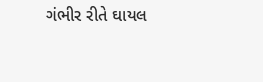ગંભીર રીતે ઘાયલ